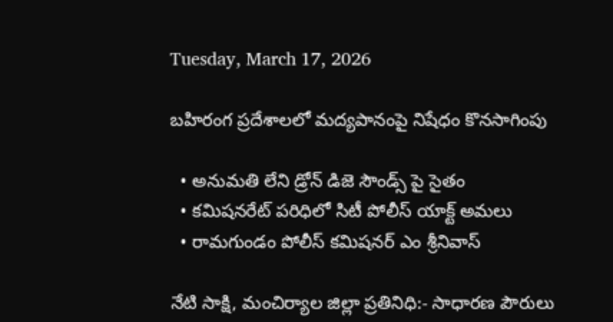Tuesday, March 17, 2026

బహిరంగ ప్రదేశాలలో మద్యపానంపై నిషేధం కొనసాగింపు

  • అనుమతి లేని డ్రోన్ డిజె సౌండ్స్ పై సైతం
  • కమిషనరేట్ పరిధిలో సిటీ పోలీస్ యాక్ట్ అమలు
  • రామగుండం పోలీస్ కమిషనర్ ఎం శ్రీనివాస్

నేటి సాక్షి, మంచిర్యాల జిల్లా ప్రతినిధి:- సాధారణ పౌరులు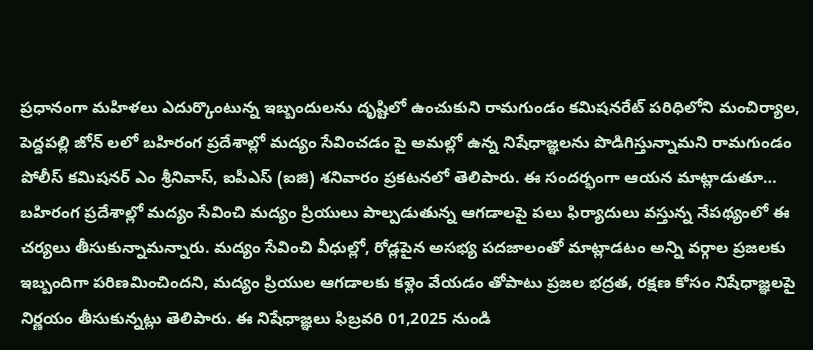ప్రధానంగా మహిళలు ఎదుర్కొంటున్న ఇబ్బందులను దృష్టిలో ఉంచుకుని రామగుండం కమిషనరేట్ పరిధిలోని మంచిర్యాల, పెద్దపల్లి జోన్ లలో బహిరంగ ప్రదేశాల్లో మద్యం సేవించడం పై అమల్లో ఉన్న నిషేధాజ్ఞలను పొడిగిస్తున్నామని రామగుండం పోలీస్ కమిషనర్ ఎం శ్రీనివాస్, ఐపీఎస్ (ఐజి) శనివారం ప్రకటనలో తెలిపారు. ఈ సందర్భంగా ఆయన మాట్లాడుతూ… బహిరంగ ప్రదేశాల్లో మద్యం సేవించి మద్యం ప్రియులు పాల్పడుతున్న ఆగడాలపై పలు ఫిర్యాదులు వస్తున్న నేపథ్యంలో ఈ చర్యలు తీసుకున్నామన్నారు. మద్యం సేవించి వీధుల్లో, రోడ్లపైన అసభ్య పదజాలంతో మాట్లాడటం అన్ని వర్గాల ప్రజలకు ఇబ్బందిగా పరిణమించిందని, మద్యం ప్రియుల ఆగడాలకు కళ్లెం వేయడం తోపాటు ప్రజల భద్రత, రక్షణ కోసం నిషేధాజ్ఞలపై నిర్ణయం తీసుకున్నట్లు తెలిపారు. ఈ నిషేధాజ్ఞలు ఫిబ్రవరి 01,2025 నుండి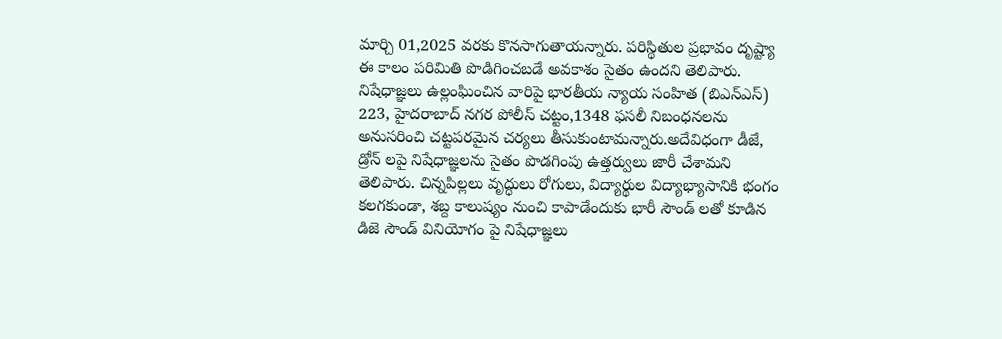మార్చి 01,2025 వరకు కొనసాగుతాయన్నారు. పరిస్థితుల ప్రభావం దృష్ట్యా ఈ కాలం పరిమితి పొడిగించబడే అవకాశం సైతం ఉందని తెలిపారు. నిషేధాజ్ఞలు ఉల్లంఘించిన వారిపై భారతీయ న్యాయ సంహిత (బిఎన్ఎస్) 223, హైదరాబాద్ నగర పోలీస్ చట్టం,1348 ఫసలీ నిబంధనలను అనుసరించి చట్టపరమైన చర్యలు తీసుకుంటామన్నారు.అదేవిధంగా డీజే, డ్రోన్ లపై నిషేధాజ్ఞలను సైతం పొడగింపు ఉత్తర్వులు జారీ చేశామని తెలిపారు. చిన్నపిల్లలు వృద్ధులు రోగులు, విద్యార్థుల విద్యాభ్యాసానికి భంగం కలగకుండా, శబ్ద కాలుష్యం నుంచి కాపాడేందుకు భారీ సౌండ్ లతో కూడిన డిజె సౌండ్ వినియోగం పై నిషేధాజ్ఞలు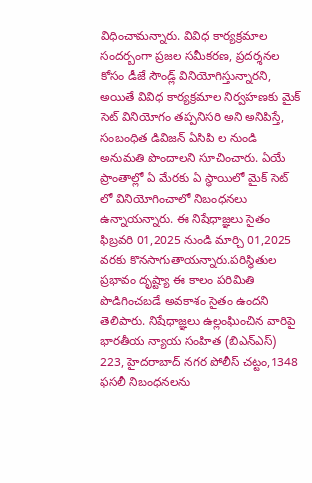విధించామన్నారు. వివిధ కార్యక్రమాల సందర్బంగా ప్రజల సమీకరణ, ప్రదర్శనల కోసం డీజే సౌండ్ల్ వినియోగిస్తున్నారని, అయితే వివిధ కార్యక్రమాల నిర్వహణకు మైక్ సెట్ వినియోగం తప్పనిసరి అని అనిపిస్తే, సంబంధిత డివిజన్ ఏసిపి ల నుండి అనుమతి పొందాలని సూచించారు. ఏయే ప్రాంతాల్లో ఏ మేరకు ఏ స్థాయిలో మైక్ సెట్ లో వినియోగించాలో నిబంధనలు ఉన్నాయన్నారు. ఈ నిషేధాజ్ఞలు సైతం ఫిబ్రవరి 01,2025 నుండి మార్చి 01,2025 వరకు కొనసాగుతాయన్నారు.పరిస్థితుల ప్రభావం దృష్ట్యా ఈ కాలం పరిమితి పొడిగించబడే అవకాశం సైతం ఉందని తెలిపారు. నిషేధాజ్ఞలు ఉల్లంఘించిన వారిపై భారతీయ న్యాయ సంహిత (బిఎన్ఎస్) 223, హైదరాబాద్ నగర పోలీస్ చట్టం,1348 ఫసలీ నిబంధనలను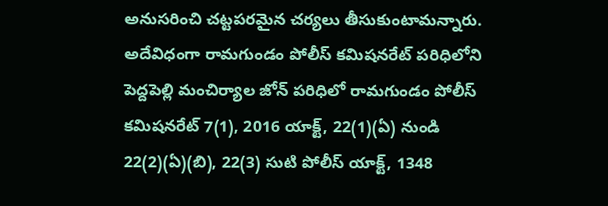అనుసరించి చట్టపరమైన చర్యలు తీసుకుంటామన్నారు. అదేవిధంగా రామగుండం పోలీస్ కమిషనరేట్ పరిధిలోని పెద్దపెల్లి మంచిర్యాల జోన్ పరిధిలో రామగుండం పోలీస్ కమిషనరేట్ 7(1), 2016 యాక్ట్, 22(1)(ఏ) నుండి 22(2)(ఏ)(బి), 22(3) సుటి పోలీస్ యాక్ట్, 1348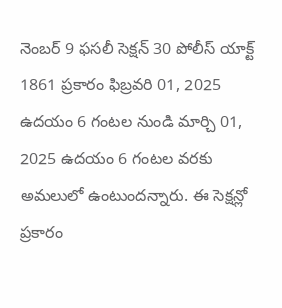నెంబర్ 9 ఫసలీ సెక్షన్ 30 పోలీస్ యాక్ట్ 1861 ప్రకారం ఫిబ్రవరి 01, 2025 ఉదయం 6 గంటల నుండి మార్చి 01, 2025 ఉదయం 6 గంటల వరకు అమలులో ఉంటుందన్నారు. ఈ సెక్షన్లో ప్రకారం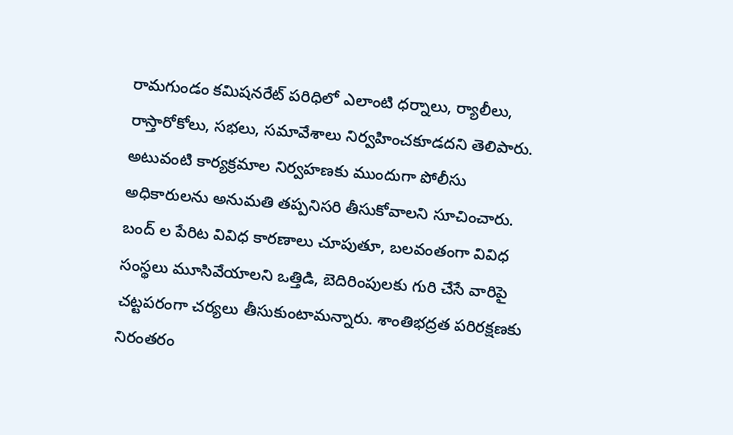రామగుండం కమిషనరేట్ పరిధిలో ఎలాంటి ధర్నాలు, ర్యాలీలు, రాస్తారోకోలు, సభలు, సమావేశాలు నిర్వహించకూడదని తెలిపారు. అటువంటి కార్యక్రమాల నిర్వహణకు ముందుగా పోలీసు అధికారులను అనుమతి తప్పనిసరి తీసుకోవాలని సూచించారు. బంద్ ల పేరిట వివిధ కారణాలు చూపుతూ, బలవంతంగా వివిధ సంస్థలు మూసివేయాలని ఒత్తిడి, బెదిరింపులకు గురి చేసే వారిపై చట్టపరంగా చర్యలు తీసుకుంటామన్నారు. శాంతిభద్రత పరిరక్షణకు నిరంతరం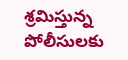శ్రమిస్తున్న పోలీసులకు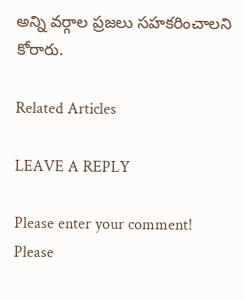అన్ని వర్గాల ప్రజలు సహకరించాలని కోరారు.

Related Articles

LEAVE A REPLY

Please enter your comment!
Please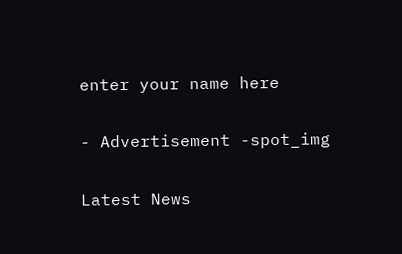enter your name here

- Advertisement -spot_img

Latest News